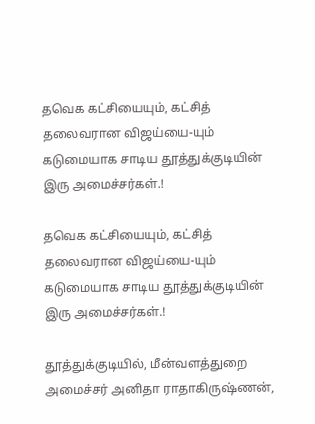தவெக கட்சியையும், கட்சித் தலைவரான விஜய்யை-யும் கடுமையாக சாடிய தூத்துக்குடியின் இரு அமைச்சர்கள்.!

தவெக கட்சியையும், கட்சித் தலைவரான விஜய்யை-யும் கடுமையாக சாடிய தூத்துக்குடியின் இரு அமைச்சர்கள்.!

தூத்துக்குடியில், மீன்வளத்துறை அமைச்சர் அனிதா ராதாகிருஷ்ணன்,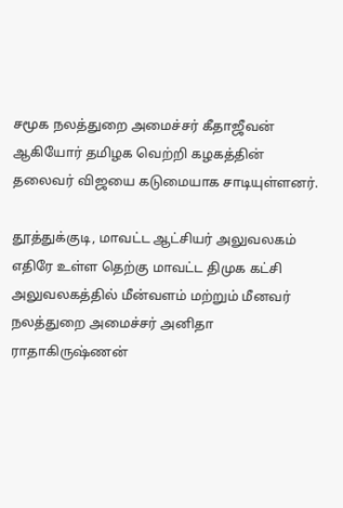சமூக நலத்துறை அமைச்சர் கீதாஜீவன் ஆகியோர் தமிழக வெற்றி கழகத்தின் தலைவர் விஜயை கடுமையாக சாடியுள்ளனர்.

தூத்துக்குடி, மாவட்ட ஆட்சியர் அலுவலகம் எதிரே உள்ள தெற்கு மாவட்ட திமுக கட்சி அலுவலகத்தில் மீன்வளம் மற்றும் மீனவர் நலத்துறை அமைச்சர் அனிதா ராதாகிருஷ்ணன்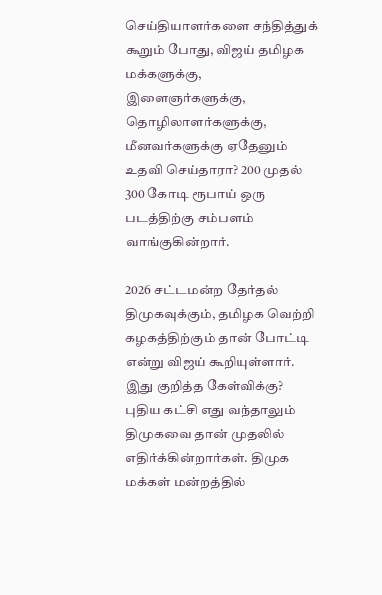செய்தியாளர்களை சந்தித்துக் கூறும் போது, விஜய் தமிழக மக்களுக்கு, இளைஞர்களுக்கு, தொழிலாளர்களுக்கு, மீனவர்களுக்கு ஏதேனும் உதவி செய்தாரா? 200 முதல் 300 கோடி ரூபாய் ஒரு படத்திற்கு சம்பளம் வாங்குகின்றார்.

2026 சட்டமன்ற தேர்தல் திமுகவுக்கும், தமிழக வெற்றி கழகத்திற்கும் தான் போட்டி என்று விஜய் கூறியுள்ளார். இது குறித்த கேள்விக்கு? புதிய கட்சி எது வந்தாலும் திமுகவை தான் முதலில் எதிர்க்கின்றார்கள். திமுக மக்கள் மன்றத்தில்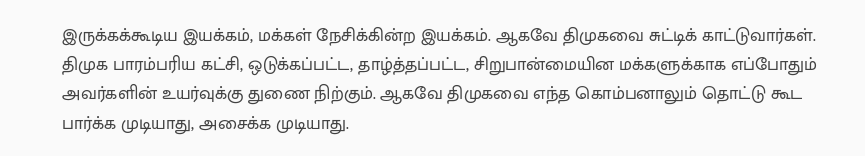இருக்கக்கூடிய இயக்கம், மக்கள் நேசிக்கின்ற இயக்கம். ஆகவே திமுகவை சுட்டிக் காட்டுவார்கள். திமுக பாரம்பரிய கட்சி, ஒடுக்கப்பட்ட, தாழ்த்தப்பட்ட, சிறுபான்மையின மக்களுக்காக எப்போதும் அவர்களின் உயர்வுக்கு துணை நிற்கும். ஆகவே திமுகவை எந்த கொம்பனாலும் தொட்டு கூட பார்க்க முடியாது, அசைக்க முடியாது.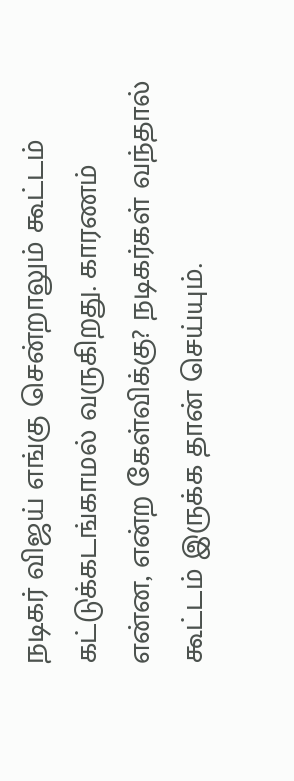நடிகர் விஜய் எங்கு சென்றாலும் கூட்டம் கட்டுக்கடங்காமல் வருகிறது. காரணம் என்ன, என்ற கேள்விக்கு? நடிகர்கள் வந்தால் கூட்டம் இருக்க தான் செய்யும்.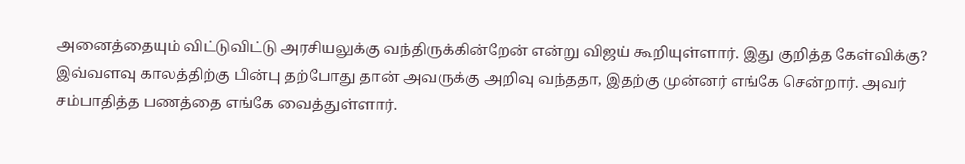அனைத்தையும் விட்டுவிட்டு அரசியலுக்கு வந்திருக்கின்றேன் என்று விஜய் கூறியுள்ளார். இது குறித்த கேள்விக்கு? இவ்வளவு காலத்திற்கு பின்பு தற்போது தான் அவருக்கு அறிவு வந்ததா, இதற்கு முன்னர் எங்கே சென்றார். அவர் சம்பாதித்த பணத்தை எங்கே வைத்துள்ளார்.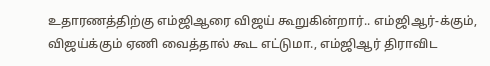உதாரணத்திற்கு எம்ஜிஆரை விஜய் கூறுகின்றார்.. எம்ஜிஆர்-க்கும், விஜய்க்கும் ஏணி வைத்தால் கூட எட்டுமா., எம்ஜிஆர் திராவிட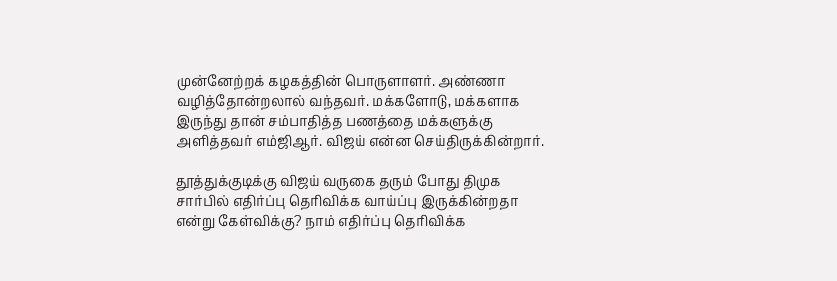முன்னேற்றக் கழகத்தின் பொருளாளர். அண்ணா வழித்தோன்றலால் வந்தவர். மக்களோடு, மக்களாக இருந்து தான் சம்பாதித்த பணத்தை மக்களுக்கு அளித்தவர் எம்ஜிஆர். விஜய் என்ன செய்திருக்கின்றார்.

தூத்துக்குடிக்கு விஜய் வருகை தரும் போது திமுக சார்பில் எதிர்ப்பு தெரிவிக்க வாய்ப்பு இருக்கின்றதா என்று கேள்விக்கு? நாம் எதிர்ப்பு தெரிவிக்க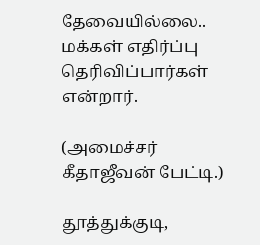தேவையில்லை.. மக்கள் எதிர்ப்பு தெரிவிப்பார்கள் என்றார்.

(அமைச்சர் கீதாஜீவன் பேட்டி.)

தூத்துக்குடி,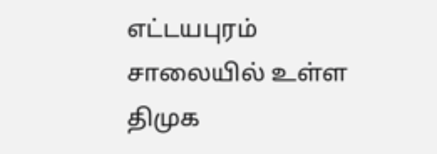எட்டயபுரம் சாலையில் உள்ள திமுக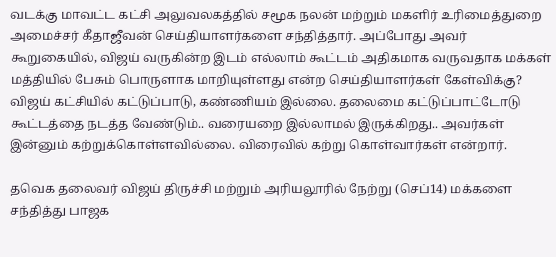வடக்கு மாவட்ட கட்சி அலுவலகத்தில் சமூக நலன் மற்றும் மகளிர் உரிமைத்துறை அமைச்சர் கீதாஜீவன் செய்தியாளர்களை சந்தித்தார். அப்போது அவர் கூறுகையில், விஜய் வருகின்ற இடம் எல்லாம் கூட்டம் அதிகமாக வருவதாக மக்கள் மத்தியில் பேசும் பொருளாக மாறியுள்ளது என்ற செய்தியாளர்கள் கேள்விக்கு? விஜய் கட்சியில் கட்டுப்பாடு, கண்ணியம் இல்லை. தலைமை கட்டுப்பாட்டோடு கூட்டத்தை நடத்த வேண்டும்.. வரையறை இல்லாமல் இருக்கிறது.. அவர்கள் இன்னும் கற்றுக்கொள்ளவில்லை. விரைவில் கற்று கொள்வார்கள் என்றார்.

தவெக தலைவர் விஜய் திருச்சி மற்றும் அரியலூரில் நேற்று (செப்14) மக்களை சந்தித்து பாஜக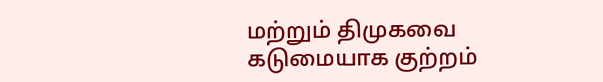மற்றும் திமுகவை கடுமையாக குற்றம்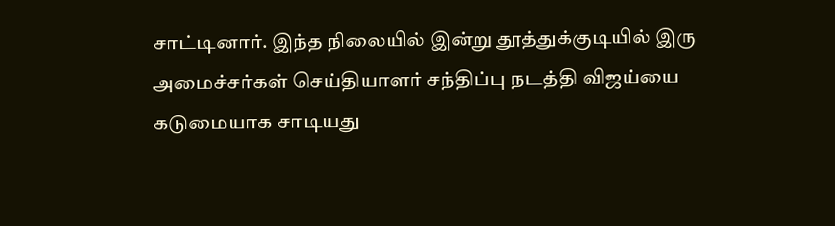சாட்டினார். இந்த நிலையில் இன்று தூத்துக்குடியில் இரு அமைச்சர்கள் செய்தியாளர் சந்திப்பு நடத்தி விஜய்யை கடுமையாக சாடியது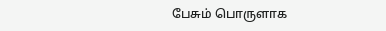பேசும் பொருளாக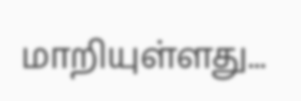மாறியுள்ளது...